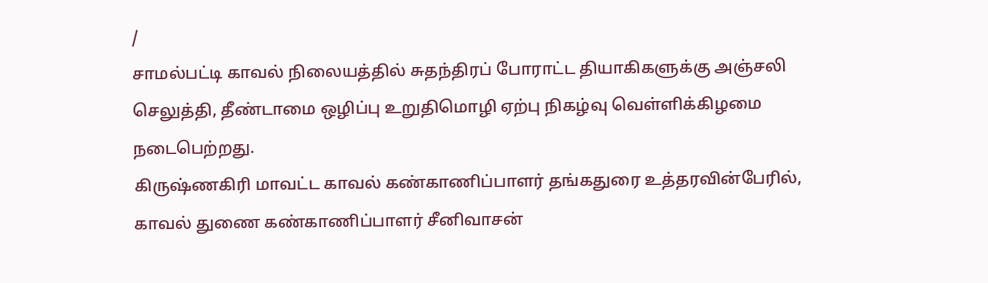/
சாமல்பட்டி காவல் நிலையத்தில் சுதந்திரப் போராட்ட தியாகிகளுக்கு அஞ்சலி செலுத்தி, தீண்டாமை ஒழிப்பு உறுதிமொழி ஏற்பு நிகழ்வு வெள்ளிக்கிழமை நடைபெற்றது.
கிருஷ்ணகிரி மாவட்ட காவல் கண்காணிப்பாளர் தங்கதுரை உத்தரவின்பேரில், காவல் துணை கண்காணிப்பாளர் சீனிவாசன்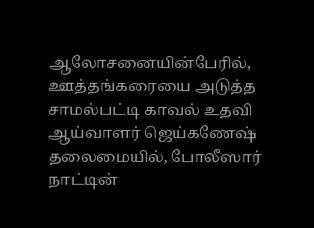ஆலோசனையின்பேரில், ஊத்தங்கரையை அடுத்த சாமல்பட்டி காவல் உதவி ஆய்வாளர் ஜெய்கணேஷ் தலைமையில், போலீஸார் நாட்டின்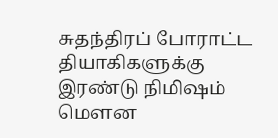சுதந்திரப் போராட்ட தியாகிகளுக்கு இரண்டு நிமிஷம் மௌன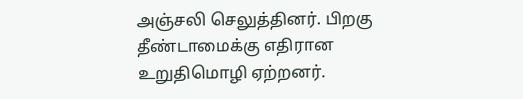அஞ்சலி செலுத்தினர். பிறகு தீண்டாமைக்கு எதிரான உறுதிமொழி ஏற்றனர்.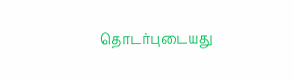தொடர்புடையது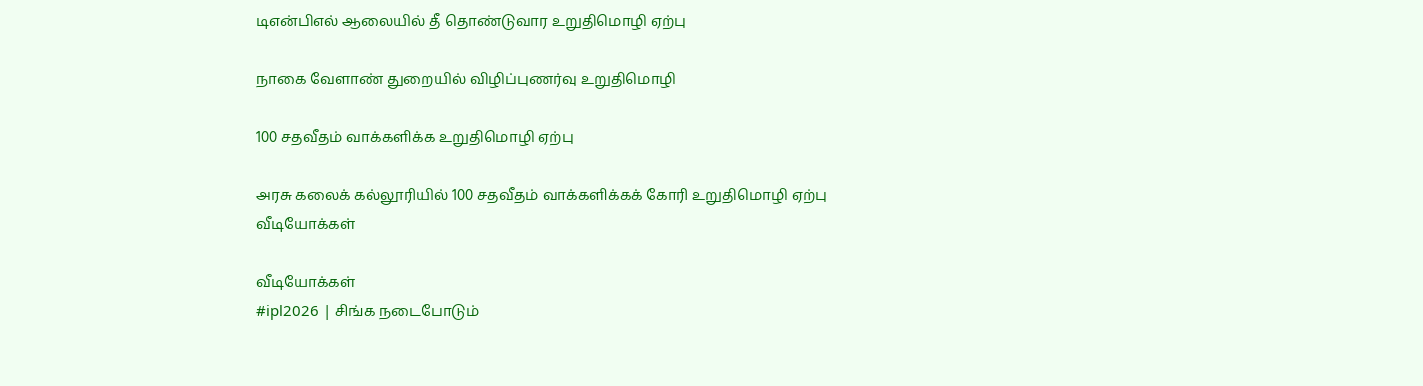டிஎன்பிஎல் ஆலையில் தீ தொண்டுவார உறுதிமொழி ஏற்பு

நாகை வேளாண் துறையில் விழிப்புணர்வு உறுதிமொழி

100 சதவீதம் வாக்களிக்க உறுதிமொழி ஏற்பு

அரசு கலைக் கல்லூரியில் 100 சதவீதம் வாக்களிக்கக் கோரி உறுதிமொழி ஏற்பு
வீடியோக்கள்

வீடியோக்கள்
#ipl2026 | சிங்க நடைபோடும்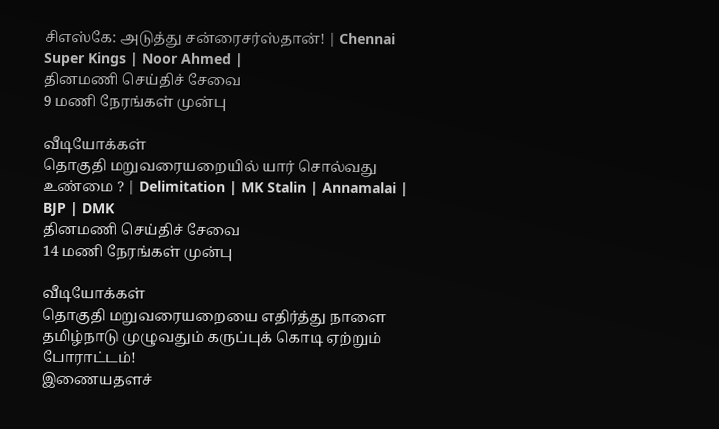சிஎஸ்கே: அடுத்து சன்ரைசர்ஸ்தான்! | Chennai Super Kings | Noor Ahmed |
தினமணி செய்திச் சேவை
9 மணி நேரங்கள் முன்பு

வீடியோக்கள்
தொகுதி மறுவரையறையில் யார் சொல்வது உண்மை ? | Delimitation | MK Stalin | Annamalai | BJP | DMK
தினமணி செய்திச் சேவை
14 மணி நேரங்கள் முன்பு

வீடியோக்கள்
தொகுதி மறுவரையறையை எதிர்த்து நாளை தமிழ்நாடு முழுவதும் கருப்புக் கொடி ஏற்றும் போராட்டம்!
இணையதளச்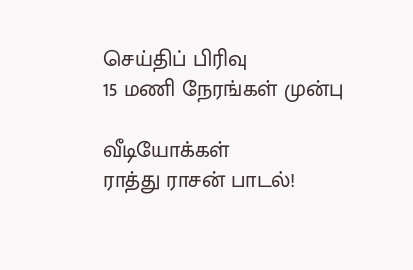செய்திப் பிரிவு
15 மணி நேரங்கள் முன்பு

வீடியோக்கள்
ராத்து ராசன் பாடல்!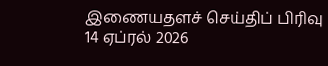இணையதளச் செய்திப் பிரிவு
14 ஏப்ரல் 2026